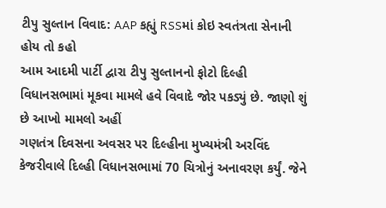ટીપુ સુલ્તાન વિવાદ: AAP કહ્યું RSSમાં કોઇ સ્વતંત્રતા સેનાની હોય તો કહો
આમ આદમી પાર્ટી દ્વારા ટીપુ સુલ્તાનનો ફોટો દિલ્હી વિધાનસભામાં મૂકવા મામલે હવે વિવાદે જોર પકડ્યું છે. જાણો શું છે આખો મામલો અહીં
ગણતંત્ર દિવસના અવસર પર દિલ્હીના મુખ્યમંત્રી અરવિંદ કેજરીવાલે દિલ્હી વિધાનસભામાં 70 ચિત્રોનું અનાવરણ કર્યું. જેને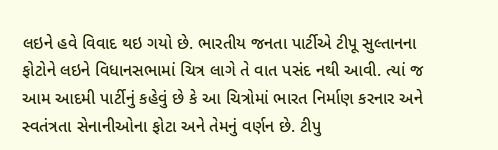લઇને હવે વિવાદ થઇ ગયો છે. ભારતીય જનતા પાર્ટીએ ટીપૂ સુલ્તાનના ફોટોને લઇને વિધાનસભામાં ચિત્ર લાગે તે વાત પસંદ નથી આવી. ત્યાં જ આમ આદમી પાર્ટીનું કહેવું છે કે આ ચિત્રોમાં ભારત નિર્માણ કરનાર અને સ્વતંત્રતા સેનાનીઓના ફોટા અને તેમનું વર્ણન છે. ટીપુ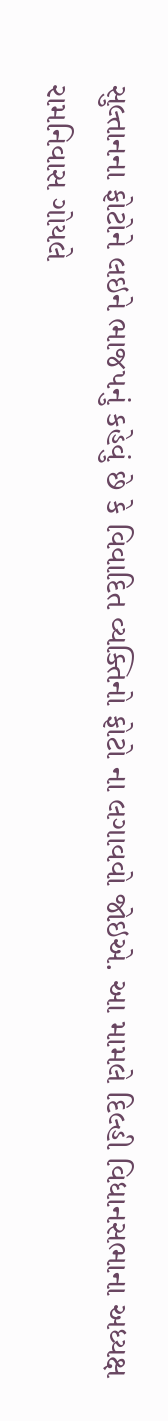સુલ્તાનના ફોટોને લઇને ભાજપનું કહેવું છે કે વિવાદિત વ્યક્તિનો ફોટો ના લગાવવો જોઇએ. આ મામલે દિલ્હી વિધાનસભાના અધ્યક્ષ રામનિવાસ ગોયલે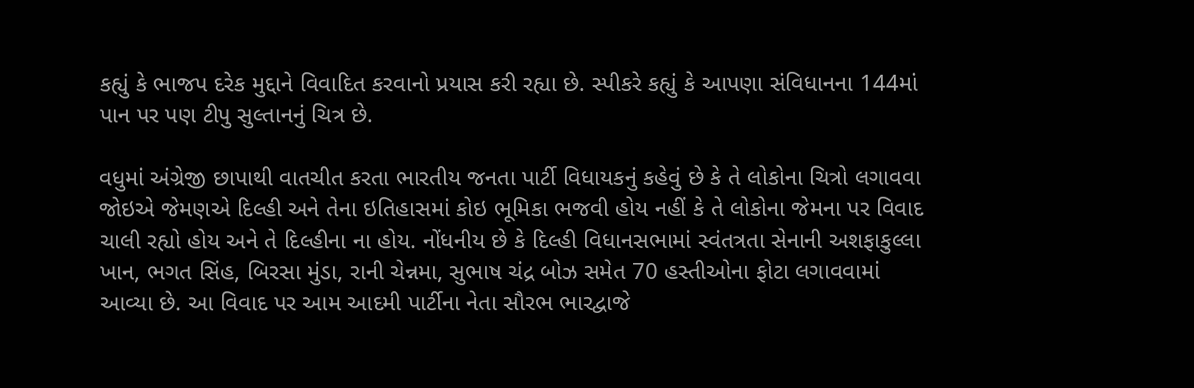કહ્યું કે ભાજપ દરેક મુદ્દાને વિવાદિત કરવાનો પ્રયાસ કરી રહ્યા છે. સ્પીકરે કહ્યું કે આપણા સંવિધાનના 144માં પાન પર પણ ટીપુ સુલ્તાનનું ચિત્ર છે.

વધુમાં અંગ્રેજી છાપાથી વાતચીત કરતા ભારતીય જનતા પાર્ટી વિધાયકનું કહેવું છે કે તે લોકોના ચિત્રો લગાવવા જોઇએ જેમણએ દિલ્હી અને તેના ઇતિહાસમાં કોઇ ભૂમિકા ભજવી હોય નહીં કે તે લોકોના જેમના પર વિવાદ ચાલી રહ્યો હોય અને તે દિલ્હીના ના હોય. નોંધનીય છે કે દિલ્હી વિધાનસભામાં સ્વંતત્રતા સેનાની અશફાકુલ્લા ખાન, ભગત સિંહ, બિરસા મુંડા, રાની ચેન્નમા, સુભાષ ચંદ્ર બોઝ સમેત 70 હસ્તીઓના ફોટા લગાવવામાં આવ્યા છે. આ વિવાદ પર આમ આદમી પાર્ટીના નેતા સૌરભ ભારદ્વાજે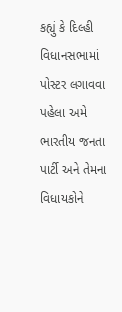કહ્યું કે દિલ્હી વિધાનસભામાં પોસ્ટર લગાવવા પહેલા અમે ભારતીય જનતા પાર્ટી અને તેમના વિધાયકોને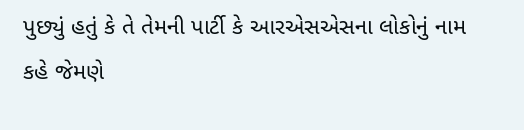પુછ્યું હતું કે તે તેમની પાર્ટી કે આરએસએસના લોકોનું નામ કહે જેમણે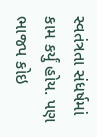સ્વતંત્રતા સંધર્ષમાં કામ કર્યું હોય. પણ ભાજપ કોઇ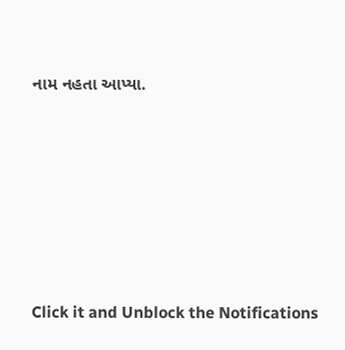નામ નહતા આપ્યા.












Click it and Unblock the Notifications